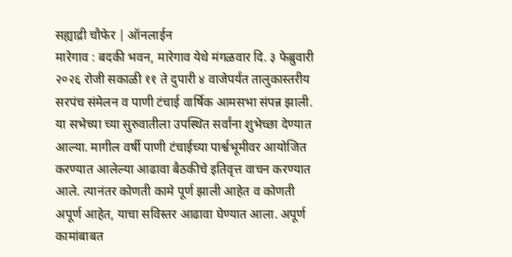सह्याद्री चौफेर | ऑनलाईन
मारेगाव : बदकी भवन, मारेगाव येथे मंगळवार दि. ३ फेब्रुवारी २०२६ रोजी सकाळी ११ ते दुपारी ४ वाजेपर्यंत तालुकास्तरीय सरपंच संमेलन व पाणी टंचाई वार्षिक आमसभा संपन्न झाली. या सभेच्या च्या सुरुवातीला उपस्थित सर्वांना शुभेच्छा देण्यात आल्या. मागील वर्षी पाणी टंचाईच्या पार्श्वभूमीवर आयोजित करण्यात आलेल्या आढावा बैठकीचे इतिवृत्त वाचन करण्यात आले. त्यानंतर कोणती कामे पूर्ण झाली आहेत व कोणती अपूर्ण आहेत, याचा सविस्तर आढावा घेण्यात आला. अपूर्ण कामांबाबत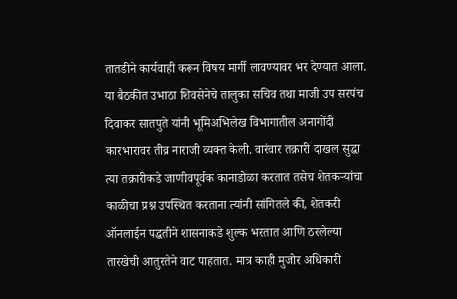तातडीने कार्यवाही करून विषय मार्गी लावण्यावर भर देण्यात आला.
या बैठकीत उभाठा शिवसेनेचे तालुका सचिव तथा माजी उप सरपंच दिवाकर सातपुते यांनी भूमिअभिलेख विभागातील अनागोंदी कारभारावर तीव्र नाराजी व्यक्त केली. वारंवार तक्रारी दाखल सुद्धा त्या तक्रारीकडे जाणीवपूर्वक कानाडोळा करतात तसेच शेतकऱ्यांचा काळीचा प्रश्न उपस्थित करताना त्यांनी सांगितले की, शेतकरी ऑनलाईन पद्धतीने शासनाकडे शुल्क भरतात आणि ठरलेल्या तारखेची आतुरतेने वाट पाहतात. मात्र काही मुजोर अधिकारी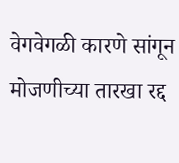वेगवेगळी कारणे सांगून मोजणीच्या तारखा रद्द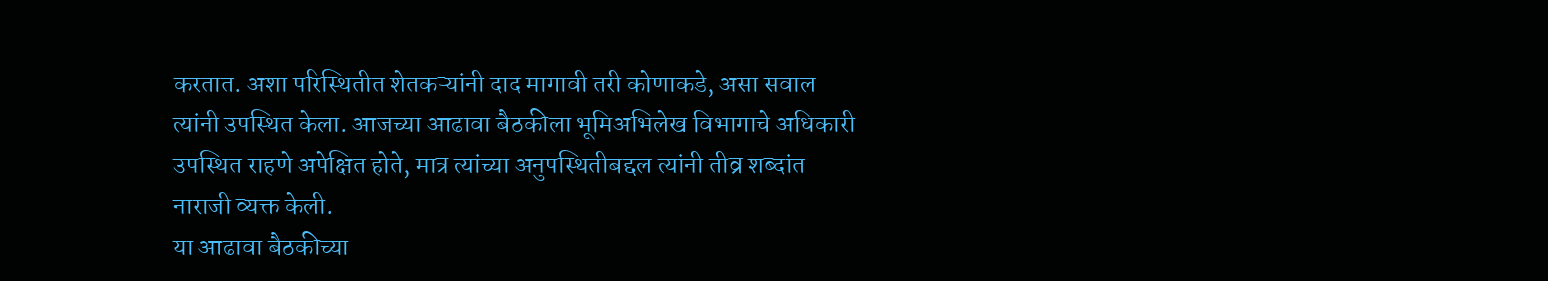करतात. अशा परिस्थितीत शेतकऱ्यांनी दाद मागावी तरी कोणाकडे, असा सवाल त्यांनी उपस्थित केला. आजच्या आढावा बैठकीला भूमिअभिलेख विभागाचे अधिकारी उपस्थित राहणे अपेक्षित होते, मात्र त्यांच्या अनुपस्थितीबद्दल त्यांनी तीव्र शब्दांत नाराजी व्यक्त केली.
या आढावा बैठकीच्या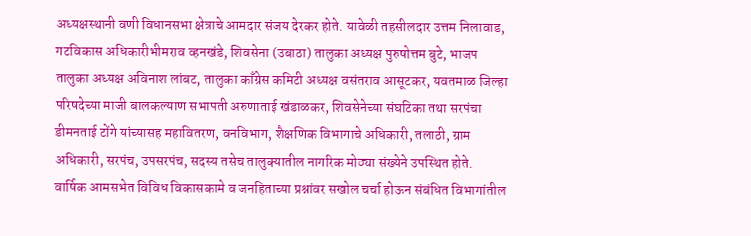अध्यक्षस्थानी वणी विधानसभा क्षेत्राचे आमदार संजय देरकर होते. यावेळी तहसीलदार उत्तम निलावाड, गटविकास अधिकारीभीमराव व्हनखंडे, शिवसेना (उबाठा) तालुका अध्यक्ष पुरुषोत्तम बुटे, भाजप तालुका अध्यक्ष अविनाश लांबट, तालुका काँग्रेस कमिटी अध्यक्ष वसंतराव आसूटकर, यवतमाळ जिल्हा परिषदेच्या माजी बालकल्याण सभापती अरुणाताई खंडाळकर, शिवसेनेच्या संघटिका तथा सरपंचा डीमनताई टोंगे यांच्यासह महावितरण, वनविभाग, शैक्षणिक विभागाचे अधिकारी, तलाठी, ग्राम अधिकारी, सरपंच, उपसरपंच, सदस्य तसेच तालुक्यातील नागरिक मोठ्या संख्येने उपस्थित होते.
वार्षिक आमसभेत विविध विकासकामे व जनहिताच्या प्रश्नांवर सखोल चर्चा होऊन संबंधित विभागांतील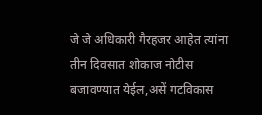जे जे अधिकारी गैरहजर आहेत त्यांना तीन दिवसात शोकाज नोटीस बजावण्यात येईल,असें गटविकास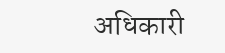अधिकारी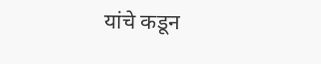यांचे कडून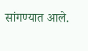सांगण्यात आले.